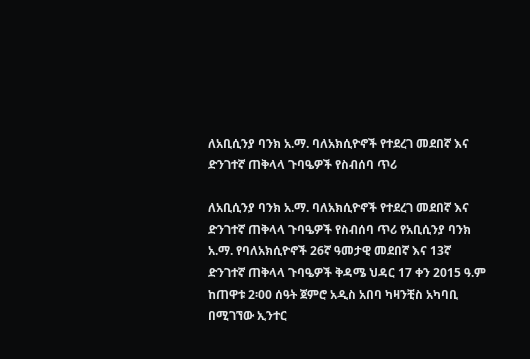ለአቢሲንያ ባንክ አ.ማ. ባለአክሲዮኖች የተደረገ መደበኛ እና ድንገተኛ ጠቅላላ ጉባዔዎች የስብሰባ ጥሪ

ለአቢሲንያ ባንክ አ.ማ. ባለአክሲዮኖች የተደረገ መደበኛ እና ድንገተኛ ጠቅላላ ጉባዔዎች የስብሰባ ጥሪ የአቢሲንያ ባንክ አ.ማ. የባለአክሲዮኖች 26ኛ ዓመታዊ መደበኛ እና 13ኛ ድንገተኛ ጠቅላላ ጉባዔዎች ቅዳሜ ህዳር 17 ቀን 2015 ዓ.ም ከጠዋቱ 2፡00 ሰዓት ጀምሮ አዲስ አበባ ካዛንቺስ አካባቢ በሚገኘው ኢንተር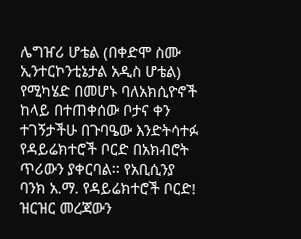ሌግዠሪ ሆቴል (በቀድሞ ስሙ ኢንተርኮንቲኔታል አዲስ ሆቴል) የሚካሄድ በመሆኑ ባለአክሲዮኖች ከላይ በተጠቀሰው ቦታና ቀን ተገኝታችሁ በጉባዔው እንድትሳተፉ የዳይሬክተሮች ቦርድ በአክብሮት ጥሪውን ያቀርባል፡፡ የአቢሲንያ ባንክ አ.ማ. የዳይሬክተሮች ቦርድ! ዝርዝር መረጃውን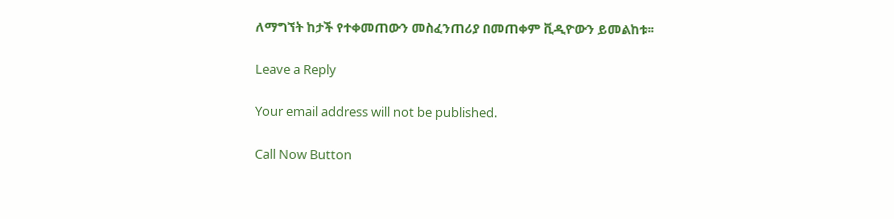ለማግኘት ከታች የተቀመጠውን መስፈንጠሪያ በመጠቀም ቪዲዮውን ይመልከቱ፡፡

Leave a Reply

Your email address will not be published.

Call Now Button